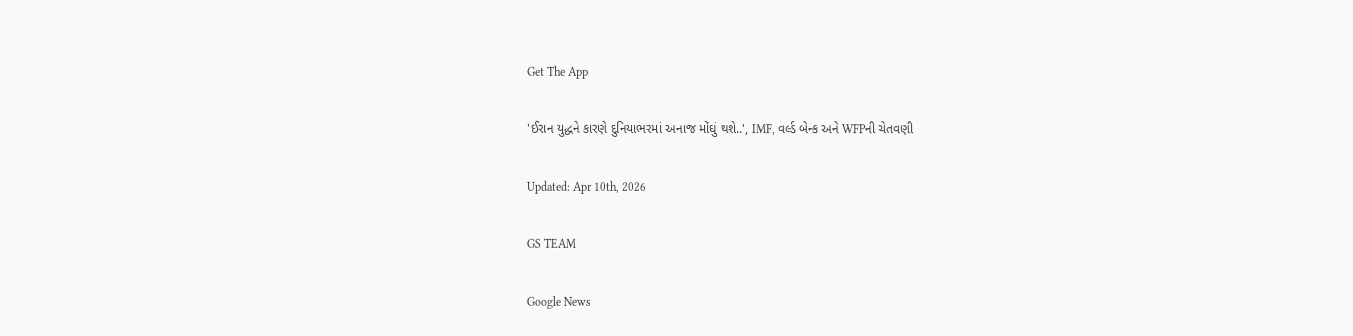Get The App

'ઈરાન યુદ્ધને કારણે દુનિયાભરમાં અનાજ મોંઘું થશે..', IMF, વર્લ્ડ બેન્ક અને WFPની ચેતવણી

Updated: Apr 10th, 2026

GS TEAM

Google News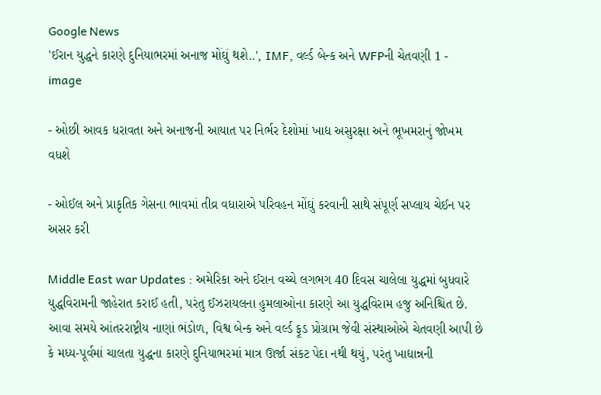Google News
'ઈરાન યુદ્ધને કારણે દુનિયાભરમાં અનાજ મોંઘું થશે..', IMF, વર્લ્ડ બેન્ક અને WFPની ચેતવણી 1 - image

- ઓછી આવક ધરાવતા અને અનાજની આયાત પર નિર્ભર દેશોમાં ખાદ્ય અસુરક્ષા અને ભૂખમરાનું જોખમ વધશે

- ઓઈલ અને પ્રાકૃતિક ગેસના ભાવમાં તીવ્ર વધારાએ પરિવહન મોંઘું કરવાની સાથે સંપૂર્ણ સપ્લાય ચેઈન પર અસર કરી

Middle East war Updates : અમેરિકા અને ઈરાન વચ્ચે લગભગ 40 દિવસ ચાલેલા યુદ્ધમાં બુધવારે યુદ્ધવિરામની જાહેરાત કરાઈ હતી, પરંતુ ઈઝરાયલના હુમલાઓના કારણે આ યુદ્ધવિરામ હજુ અનિશ્ચિત છે. આવા સમયે આંતરરાષ્ટ્રીય નાણાં ભંડોળ, વિશ્વ બેન્ક અને વર્લ્ડ ફૂડ પ્રોગ્રામ જેવી સંસ્થાઓએ ચેતવણી આપી છે કે મધ્ય-પૂર્વમાં ચાલતા યુદ્ધના કારણે દુનિયાભરમાં માત્ર ઊર્જા સંકટ પેદા નથી થયું, પરંતુ ખાદ્યાન્નની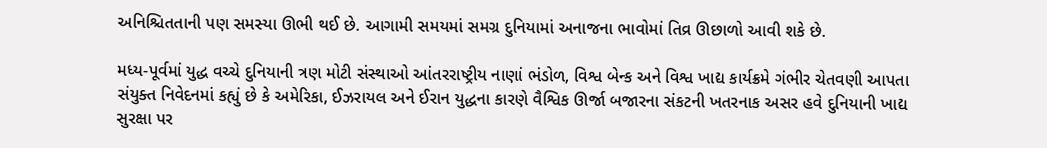અનિશ્ચિતતાની પણ સમસ્યા ઊભી થઈ છે. આગામી સમયમાં સમગ્ર દુનિયામાં અનાજના ભાવોમાં તિવ્ર ઊછાળો આવી શકે છે.

મધ્ય-પૂર્વમાં યુદ્ધ વચ્ચે દુનિયાની ત્રણ મોટી સંસ્થાઓ આંતરરાષ્ટ્રીય નાણાં ભંડોળ, વિશ્વ બેન્ક અને વિશ્વ ખાદ્ય કાર્યક્રમે ગંભીર ચેતવણી આપતા સંયુક્ત નિવેદનમાં કહ્યું છે કે અમેરિકા, ઈઝરાયલ અને ઈરાન યુદ્ધના કારણે વૈશ્વિક ઊર્જા બજારના સંકટની ખતરનાક અસર હવે દુનિયાની ખાદ્ય સુરક્ષા પર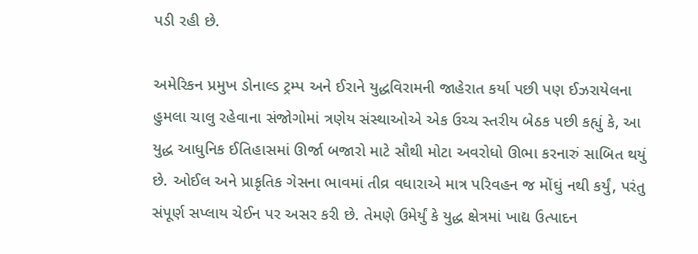પડી રહી છે.

અમેરિકન પ્રમુખ ડોનાલ્ડ ટ્રમ્પ અને ઈરાને યુદ્ધવિરામની જાહેરાત કર્યા પછી પણ ઈઝરાયેલના હુમલા ચાલુ રહેવાના સંજોગોમાં ત્રણેય સંસ્થાઓએ એક ઉચ્ચ સ્તરીય બેઠક પછી કહ્યું કે, આ યુદ્ધ આધુનિક ઈતિહાસમાં ઊર્જા બજારો માટે સૌથી મોટા અવરોધો ઊભા કરનારું સાબિત થયું છે. ઓઈલ અને પ્રાકૃતિક ગેસના ભાવમાં તીવ્ર વધારાએ માત્ર પરિવહન જ મોંઘું નથી કર્યું, પરંતુ સંપૂર્ણ સપ્લાય ચેઈન પર અસર કરી છે. તેમણે ઉમેર્યું કે યુદ્ધ ક્ષેત્રમાં ખાદ્ય ઉત્પાદન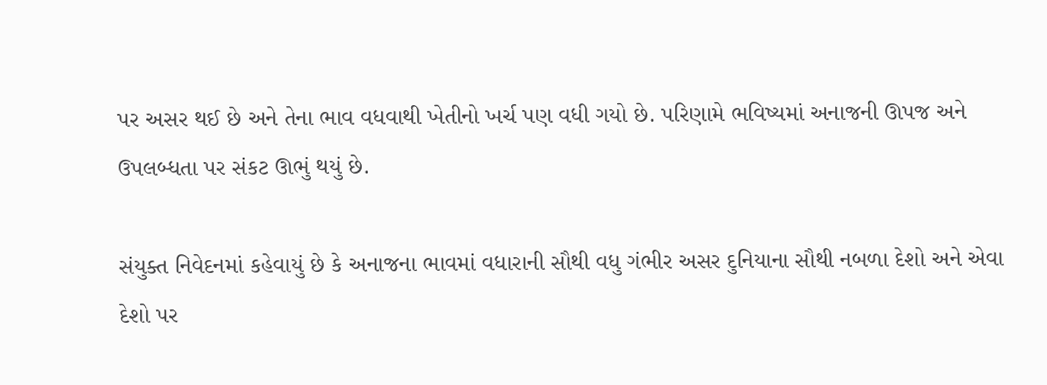પર અસર થઈ છે અને તેના ભાવ વધવાથી ખેતીનો ખર્ચ પણ વધી ગયો છે. પરિણામે ભવિષ્યમાં અનાજની ઊપજ અને ઉપલબ્ધતા પર સંકટ ઊભું થયું છે.

સંયુક્ત નિવેદનમાં કહેવાયું છે કે અનાજના ભાવમાં વધારાની સૌથી વધુ ગંભીર અસર દુનિયાના સૌથી નબળા દેશો અને એવા દેશો પર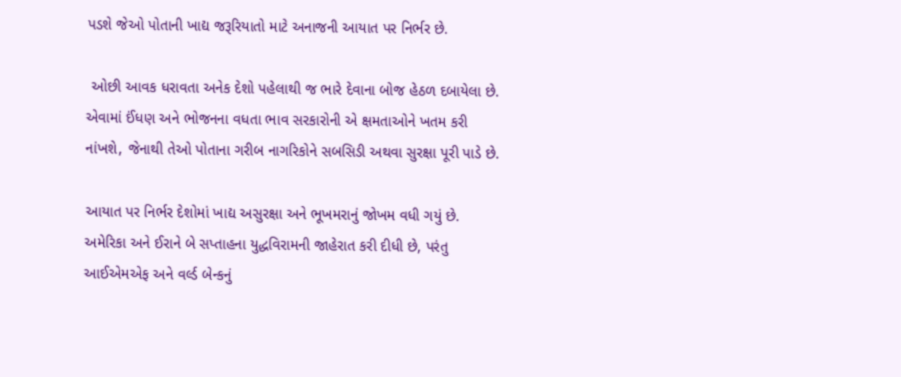પડશે જેઓ પોતાની ખાદ્ય જરૂરિયાતો માટે અનાજની આયાત પર નિર્ભર છે.

 ઓછી આવક ધરાવતા અનેક દેશો પહેલાથી જ ભારે દેવાના બોજ હેઠળ દબાયેલા છે. એવામાં ઈંધણ અને ભોજનના વધતા ભાવ સરકારોની એ ક્ષમતાઓને ખતમ કરી નાંખશે, જેનાથી તેઓ પોતાના ગરીબ નાગરિકોને સબસિડી અથવા સુરક્ષા પૂરી પાડે છે.

આયાત પર નિર્ભર દેશોમાં ખાદ્ય અસુરક્ષા અને ભૂખમરાનું જોખમ વધી ગયું છે. અમેરિકા અને ઈરાને બે સપ્તાહના યુદ્ધવિરામની જાહેરાત કરી દીધી છે, પરંતુ આઈએમએફ અને વર્લ્ડ બેન્કનું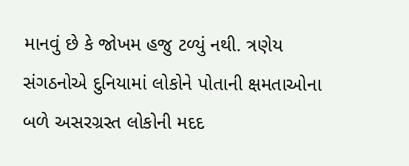માનવું છે કે જોખમ હજુ ટળ્યું નથી. ત્રણેય સંગઠનોએ દુનિયામાં લોકોને પોતાની ક્ષમતાઓના બળે અસરગ્રસ્ત લોકોની મદદ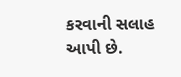કરવાની સલાહ આપી છે.